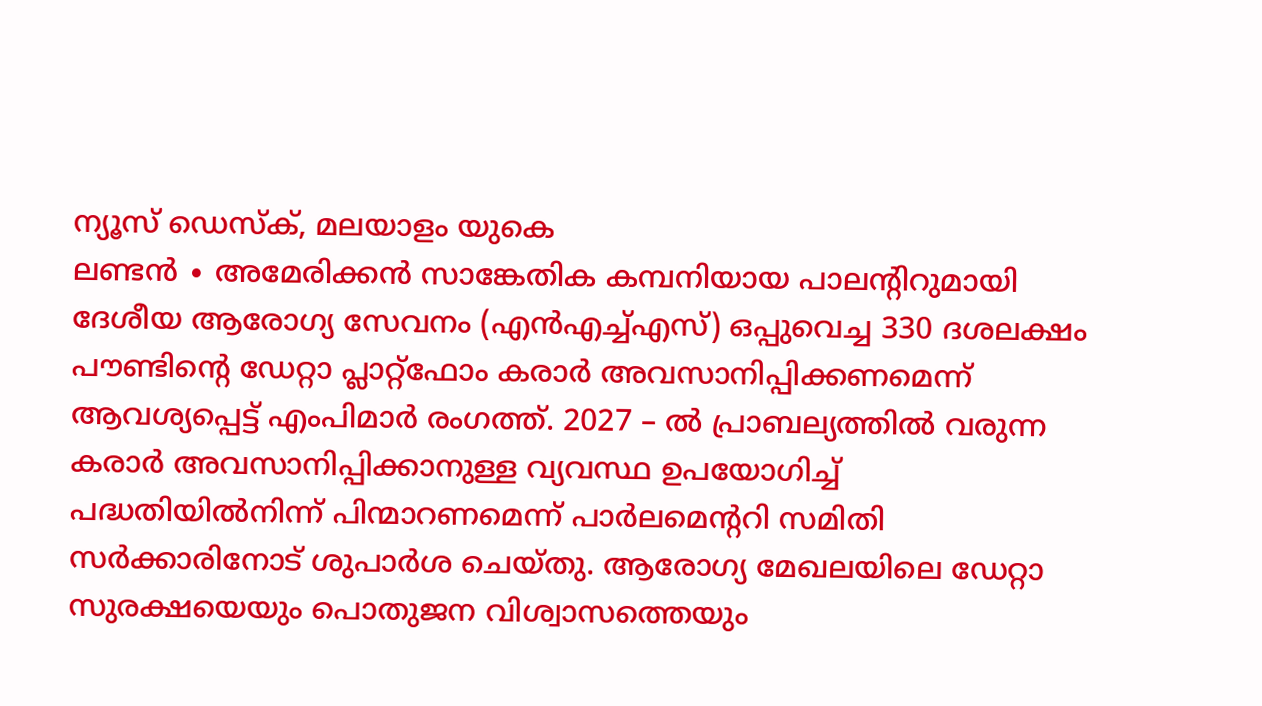ന്യൂസ് ഡെസ്ക്, മലയാളം യുകെ
ലണ്ടൻ ∙ അമേരിക്കൻ സാങ്കേതിക കമ്പനിയായ പാലന്റിറുമായി ദേശീയ ആരോഗ്യ സേവനം (എൻഎച്ച്എസ്) ഒപ്പുവെച്ച 330 ദശലക്ഷം പൗണ്ടിന്റെ ഡേറ്റാ പ്ലാറ്റ്ഫോം കരാർ അവസാനിപ്പിക്കണമെന്ന് ആവശ്യപ്പെട്ട് എംപിമാർ രംഗത്ത്. 2027 – ൽ പ്രാബല്യത്തിൽ വരുന്ന കരാർ അവസാനിപ്പിക്കാനുള്ള വ്യവസ്ഥ ഉപയോഗിച്ച് പദ്ധതിയിൽനിന്ന് പിന്മാറണമെന്ന് പാർലമെന്ററി സമിതി സർക്കാരിനോട് ശുപാർശ ചെയ്തു. ആരോഗ്യ മേഖലയിലെ ഡേറ്റാ സുരക്ഷയെയും പൊതുജന വിശ്വാസത്തെയും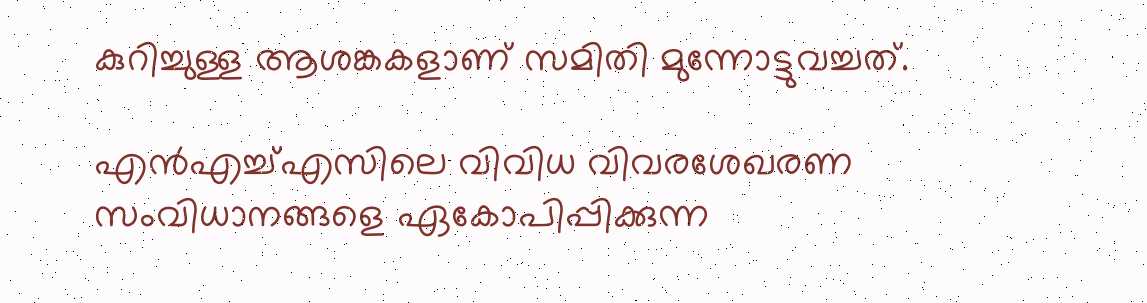കുറിച്ചുള്ള ആശങ്കകളാണ് സമിതി മുന്നോട്ടുവച്ചത്.

എൻഎച്ച്എസിലെ വിവിധ വിവരശേഖരണ സംവിധാനങ്ങളെ ഏകോപിപ്പിക്കുന്ന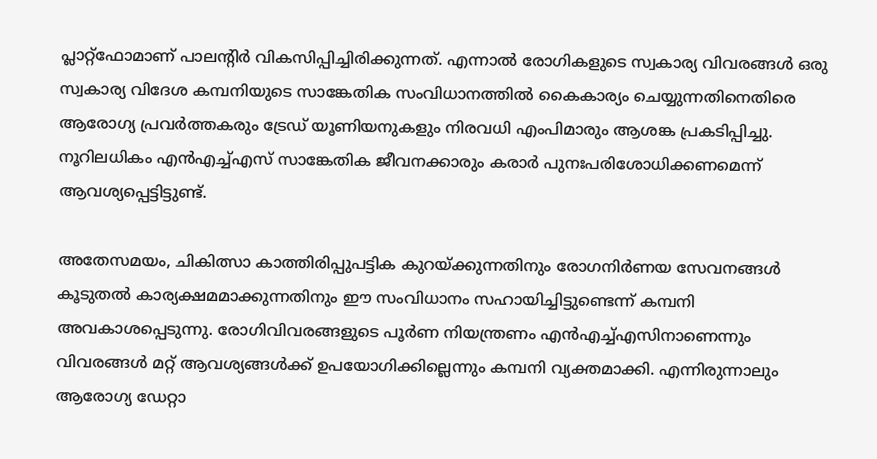പ്ലാറ്റ്ഫോമാണ് പാലന്റിർ വികസിപ്പിച്ചിരിക്കുന്നത്. എന്നാൽ രോഗികളുടെ സ്വകാര്യ വിവരങ്ങൾ ഒരു സ്വകാര്യ വിദേശ കമ്പനിയുടെ സാങ്കേതിക സംവിധാനത്തിൽ കൈകാര്യം ചെയ്യുന്നതിനെതിരെ ആരോഗ്യ പ്രവർത്തകരും ട്രേഡ് യൂണിയനുകളും നിരവധി എംപിമാരും ആശങ്ക പ്രകടിപ്പിച്ചു. നൂറിലധികം എൻഎച്ച്എസ് സാങ്കേതിക ജീവനക്കാരും കരാർ പുനഃപരിശോധിക്കണമെന്ന് ആവശ്യപ്പെട്ടിട്ടുണ്ട്.

അതേസമയം, ചികിത്സാ കാത്തിരിപ്പുപട്ടിക കുറയ്ക്കുന്നതിനും രോഗനിർണയ സേവനങ്ങൾ കൂടുതൽ കാര്യക്ഷമമാക്കുന്നതിനും ഈ സംവിധാനം സഹായിച്ചിട്ടുണ്ടെന്ന് കമ്പനി അവകാശപ്പെടുന്നു. രോഗിവിവരങ്ങളുടെ പൂർണ നിയന്ത്രണം എൻഎച്ച്എസിനാണെന്നും വിവരങ്ങൾ മറ്റ് ആവശ്യങ്ങൾക്ക് ഉപയോഗിക്കില്ലെന്നും കമ്പനി വ്യക്തമാക്കി. എന്നിരുന്നാലും ആരോഗ്യ ഡേറ്റാ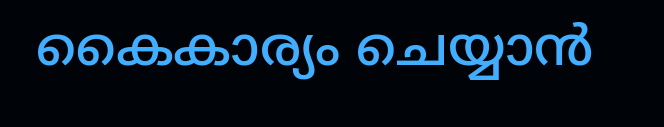കൈകാര്യം ചെയ്യാൻ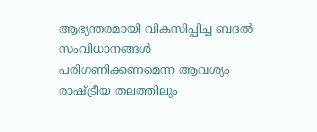ആഭ്യന്തരമായി വികസിപ്പിച്ച ബദൽ സംവിധാനങ്ങൾ പരിഗണിക്കണമെന്ന ആവശ്യം രാഷ്ട്രീയ തലത്തിലും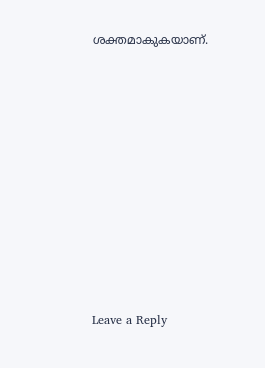ശക്തമാകുകയാണ്.











Leave a Reply